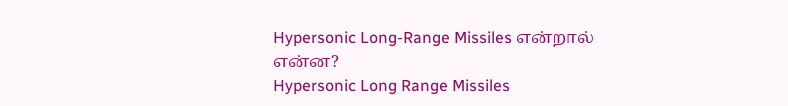Hypersonic Long-Range Missiles என்றால் என்ன?
Hypersonic Long Range Missiles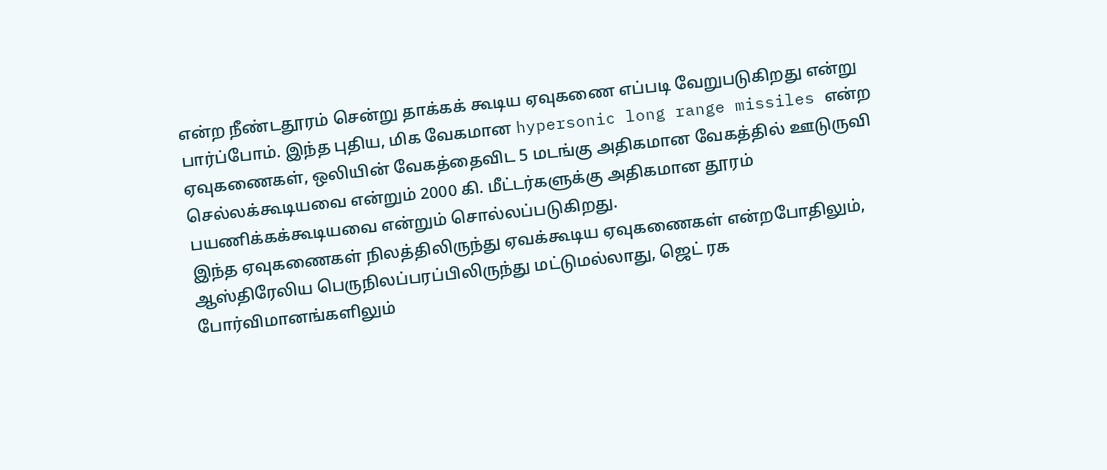என்ற நீண்டதூரம் சென்று தாக்கக் கூடிய ஏவுகணை எப்படி வேறுபடுகிறது என்று பார்ப்போம். இந்த புதிய, மிக வேகமான hypersonic long range missiles என்ற ஏவுகணைகள், ஒலியின் வேகத்தைவிட 5 மடங்கு அதிகமான வேகத்தில் ஊடுருவி செல்லக்கூடியவை என்றும் 2000 கி. மீட்டர்களுக்கு அதிகமான தூரம் பயணிக்கக்கூடியவை என்றும் சொல்லப்படுகிறது.
இந்த ஏவுகணைகள் நிலத்திலிருந்து ஏவக்கூடிய ஏவுகணைகள் என்றபோதிலும், ஆஸ்திரேலிய பெருநிலப்பரப்பிலிருந்து மட்டுமல்லாது, ஜெட் ரக போர்விமானங்களிலும்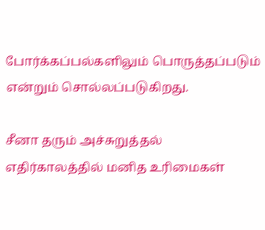போர்க்கப்பல்களிலும் பொருத்தப்படும் என்றும் சொல்லப்படுகிறது.

சீனா தரும் அச்சுறுத்தல்
எதிர்காலத்தில் மனித உரிமைகள்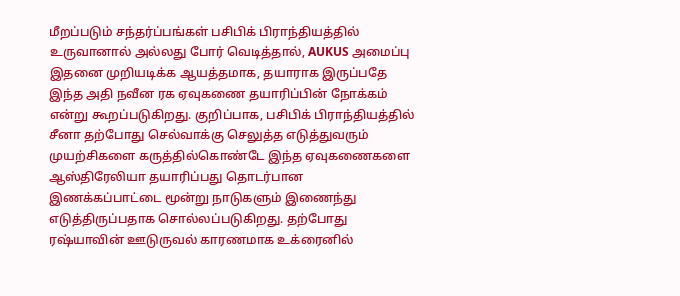மீறப்படும் சந்தர்ப்பங்கள் பசிபிக் பிராந்தியத்தில் உருவானால் அல்லது போர் வெடித்தால், AUKUS அமைப்பு இதனை முறியடிக்க ஆயத்தமாக, தயாராக இருப்பதே இந்த அதி நவீன ரக ஏவுகணை தயாரிப்பின் நோக்கம் என்று கூறப்படுகிறது. குறிப்பாக, பசிபிக் பிராந்தியத்தில் சீனா தற்போது செல்வாக்கு செலுத்த எடுத்துவரும் முயற்சிகளை கருத்தில்கொண்டே இந்த ஏவுகணைகளை ஆஸ்திரேலியா தயாரிப்பது தொடர்பான இணக்கப்பாட்டை மூன்று நாடுகளும் இணைந்து எடுத்திருப்பதாக சொல்லப்படுகிறது. தற்போது ரஷ்யாவின் ஊடுருவல் காரணமாக உக்ரைனில்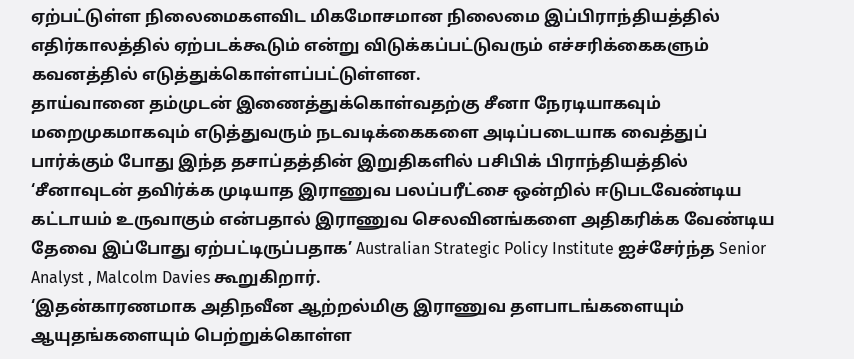ஏற்பட்டுள்ள நிலைமைகளவிட மிகமோசமான நிலைமை இப்பிராந்தியத்தில் எதிர்காலத்தில் ஏற்படக்கூடும் என்று விடுக்கப்பட்டுவரும் எச்சரிக்கைகளும் கவனத்தில் எடுத்துக்கொள்ளப்பட்டுள்ளன.
தாய்வானை தம்முடன் இணைத்துக்கொள்வதற்கு சீனா நேரடியாகவும் மறைமுகமாகவும் எடுத்துவரும் நடவடிக்கைகளை அடிப்படையாக வைத்துப் பார்க்கும் போது இந்த தசாப்தத்தின் இறுதிகளில் பசிபிக் பிராந்தியத்தில் ‘சீனாவுடன் தவிர்க்க முடியாத இராணுவ பலப்பரீட்சை ஒன்றில் ஈடுபடவேண்டிய கட்டாயம் உருவாகும் என்பதால் இராணுவ செலவினங்களை அதிகரிக்க வேண்டிய தேவை இப்போது ஏற்பட்டிருப்பதாக’ Australian Strategic Policy Institute ஐச்சேர்ந்த Senior Analyst , Malcolm Davies கூறுகிறார்.
‘இதன்காரணமாக அதிநவீன ஆற்றல்மிகு இராணுவ தளபாடங்களையும் ஆயுதங்களையும் பெற்றுக்கொள்ள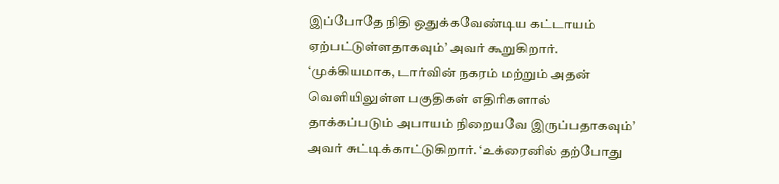இப்போதே நிதி ஒதுக்கவேண்டிய கட்டாயம் ஏற்பட்டுள்ளதாகவும்’ அவர் கூறுகிறார்.
‘முக்கியமாக, டார்வின் நகரம் மற்றும் அதன் வெளியிலுள்ள பகுதிகள் எதிரிகளால் தாக்கப்படும் அபாயம் நிறையவே இருப்பதாகவும்’ அவர் சுட்டிக்காட்டுகிறார். ‘உக்ரைனில் தற்போது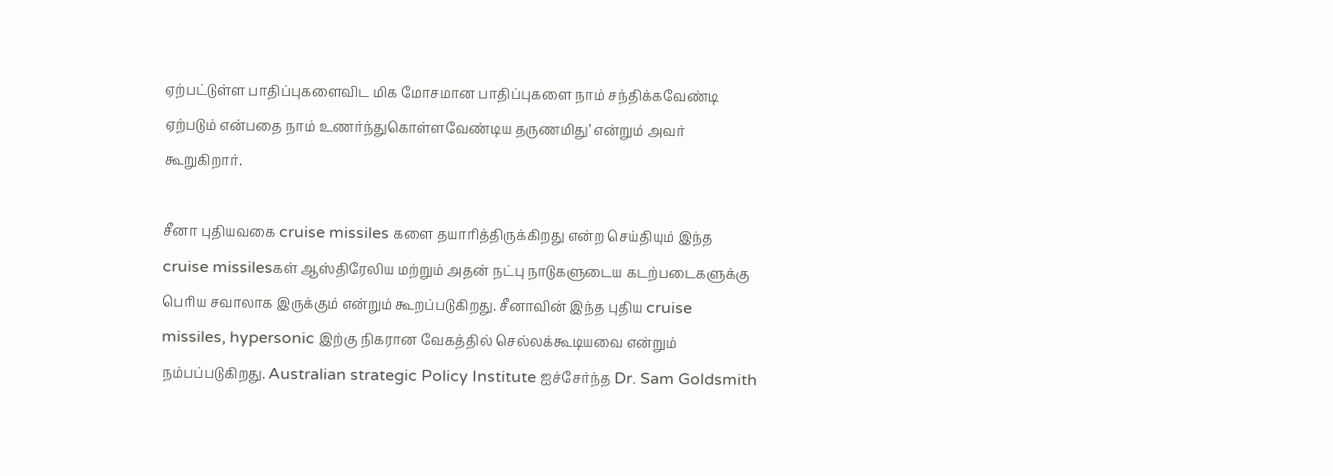ஏற்பட்டுள்ள பாதிப்புகளைவிட மிக மோசமான பாதிப்புகளை நாம் சந்திக்கவேண்டி ஏற்படும் என்பதை நாம் உணர்ந்துகொள்ளவேண்டிய தருணமிது’ என்றும் அவர் கூறுகிறார்.

சீனா புதியவகை cruise missiles களை தயாரித்திருக்கிறது என்ற செய்தியும் இந்த cruise missilesகள் ஆஸ்திரேலிய மற்றும் அதன் நட்பு நாடுகளுடைய கடற்படைகளுக்கு பெரிய சவாலாக இருக்கும் என்றும் கூறப்படுகிறது. சீனாவின் இந்த புதிய cruise missiles, hypersonic இற்கு நிகரான வேகத்தில் செல்லக்கூடியவை என்றும் நம்பப்படுகிறது. Australian strategic Policy Institute ஐச்சேர்ந்த Dr. Sam Goldsmith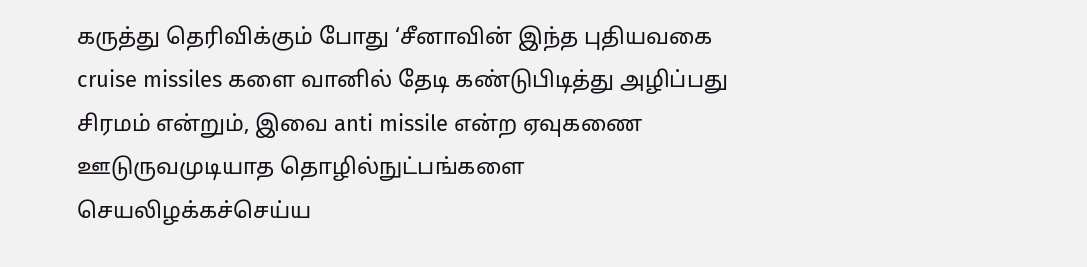கருத்து தெரிவிக்கும் போது ‘சீனாவின் இந்த புதியவகை cruise missiles களை வானில் தேடி கண்டுபிடித்து அழிப்பது சிரமம் என்றும், இவை anti missile என்ற ஏவுகணை ஊடுருவமுடியாத தொழில்நுட்பங்களை செயலிழக்கச்செய்ய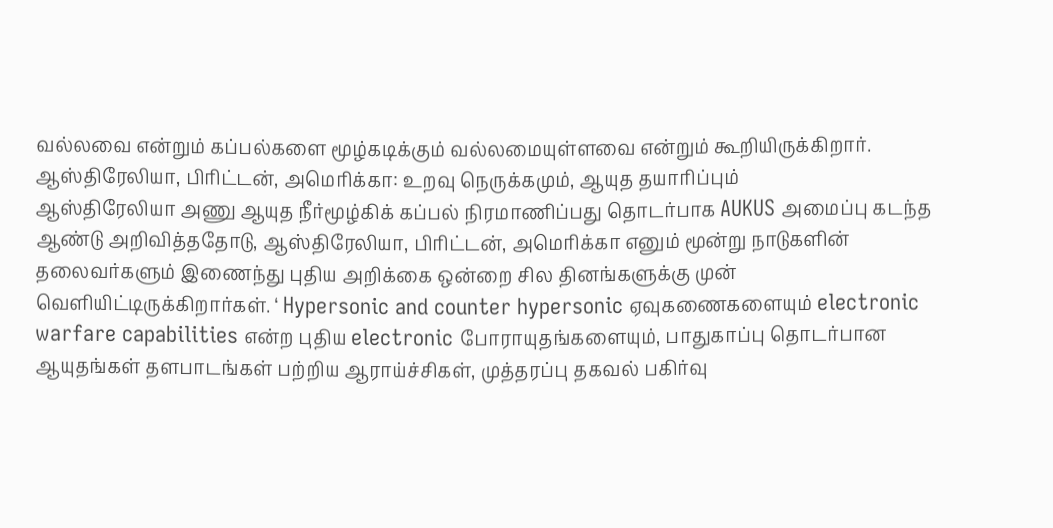வல்லவை என்றும் கப்பல்களை மூழ்கடிக்கும் வல்லமையுள்ளவை என்றும் கூறியிருக்கிறார்.
ஆஸ்திரேலியா, பிரிட்டன், அமெரிக்கா: உறவு நெருக்கமும், ஆயுத தயாரிப்பும்
ஆஸ்திரேலியா அணு ஆயுத நீர்மூழ்கிக் கப்பல் நிரமாணிப்பது தொடர்பாக AUKUS அமைப்பு கடந்த ஆண்டு அறிவித்ததோடு, ஆஸ்திரேலியா, பிரிட்டன், அமெரிக்கா எனும் மூன்று நாடுகளின் தலைவர்களும் இணைந்து புதிய அறிக்கை ஒன்றை சில தினங்களுக்கு முன் வெளியிட்டிருக்கிறார்கள். ‘ Hypersonic and counter hypersonic ஏவுகணைகளையும் electronic warfare capabilities என்ற புதிய electronic போராயுதங்களையும், பாதுகாப்பு தொடர்பான ஆயுதங்கள் தளபாடங்கள் பற்றிய ஆராய்ச்சிகள், முத்தரப்பு தகவல் பகிர்வு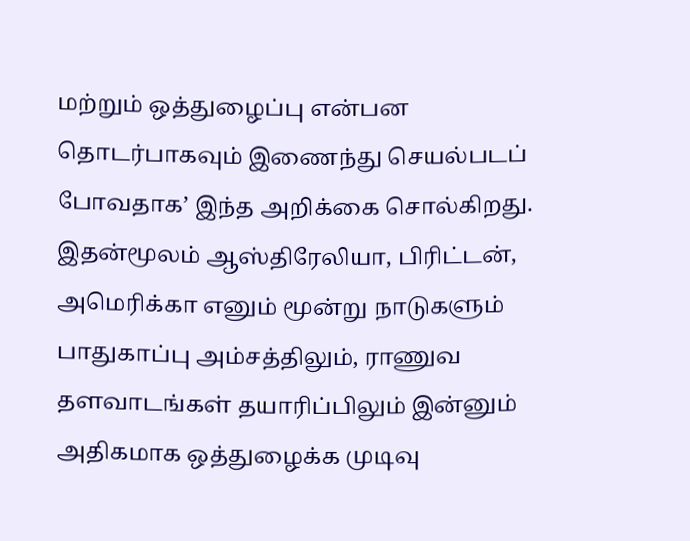மற்றும் ஒத்துழைப்பு என்பன தொடர்பாகவும் இணைந்து செயல்படப் போவதாக’ இந்த அறிக்கை சொல்கிறது. இதன்மூலம் ஆஸ்திரேலியா, பிரிட்டன், அமெரிக்கா எனும் மூன்று நாடுகளும் பாதுகாப்பு அம்சத்திலும், ராணுவ தளவாடங்கள் தயாரிப்பிலும் இன்னும் அதிகமாக ஒத்துழைக்க முடிவு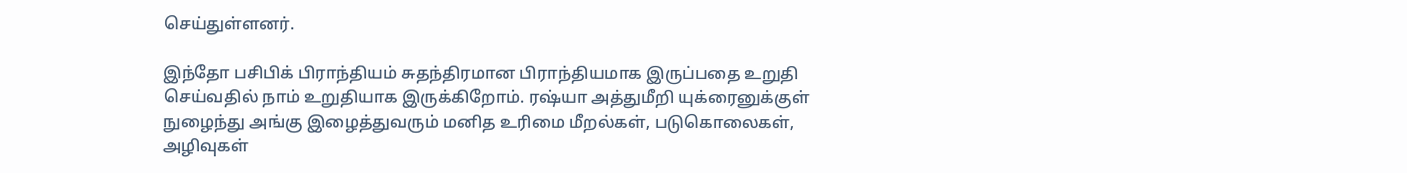செய்துள்ளனர்.

இந்தோ பசிபிக் பிராந்தியம் சுதந்திரமான பிராந்தியமாக இருப்பதை உறுதி செய்வதில் நாம் உறுதியாக இருக்கிறோம். ரஷ்யா அத்துமீறி யுக்ரைனுக்குள் நுழைந்து அங்கு இழைத்துவரும் மனித உரிமை மீறல்கள், படுகொலைகள், அழிவுகள்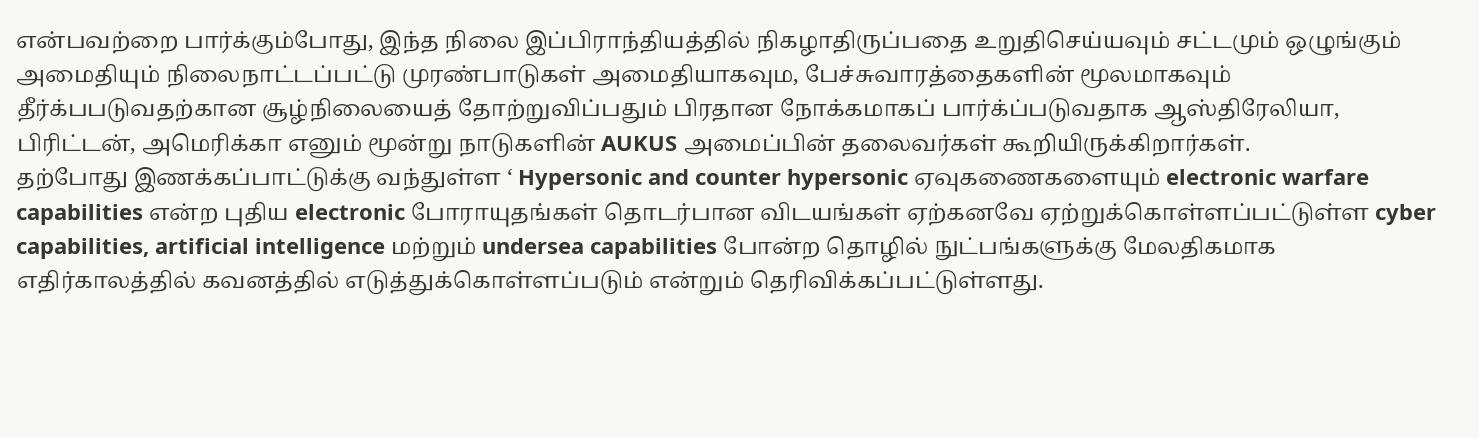என்பவற்றை பார்க்கும்போது, இந்த நிலை இப்பிராந்தியத்தில் நிகழாதிருப்பதை உறுதிசெய்யவும் சட்டமும் ஒழுங்கும் அமைதியும் நிலைநாட்டப்பட்டு முரண்பாடுகள் அமைதியாகவும, பேச்சுவாரத்தைகளின் மூலமாகவும் தீர்க்பபடுவதற்கான சூழ்நிலையைத் தோற்றுவிப்பதும் பிரதான நோக்கமாகப் பார்க்ப்படுவதாக ஆஸ்திரேலியா, பிரிட்டன், அமெரிக்கா எனும் மூன்று நாடுகளின் AUKUS அமைப்பின் தலைவர்கள் கூறியிருக்கிறார்கள்.
தற்போது இணக்கப்பாட்டுக்கு வந்துள்ள ‘ Hypersonic and counter hypersonic ஏவுகணைகளையும் electronic warfare capabilities என்ற புதிய electronic போராயுதங்கள் தொடர்பான விடயங்கள் ஏற்கனவே ஏற்றுக்கொள்ளப்பட்டுள்ள cyber capabilities, artificial intelligence மற்றும் undersea capabilities போன்ற தொழில் நுட்பங்களுக்கு மேலதிகமாக எதிர்காலத்தில் கவனத்தில் எடுத்துக்கொள்ளப்படும் என்றும் தெரிவிக்கப்பட்டுள்ளது.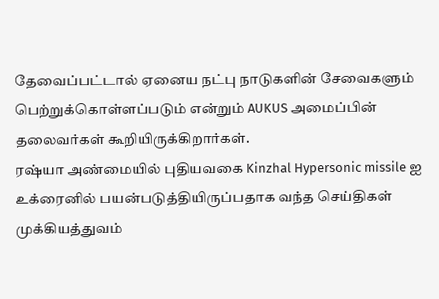தேவைப்பட்டால் ஏனைய நட்பு நாடுகளின் சேவைகளும் பெற்றுக்கொள்ளப்படும் என்றும் AUKUS அமைப்பின் தலைவர்கள் கூறியிருக்கிறார்கள்.
ரஷ்யா அண்மையில் புதியவகை Kinzhal Hypersonic missile ஐ உக்ரைனில் பயன்படுத்தியிருப்பதாக வந்த செய்திகள் முக்கியத்துவம்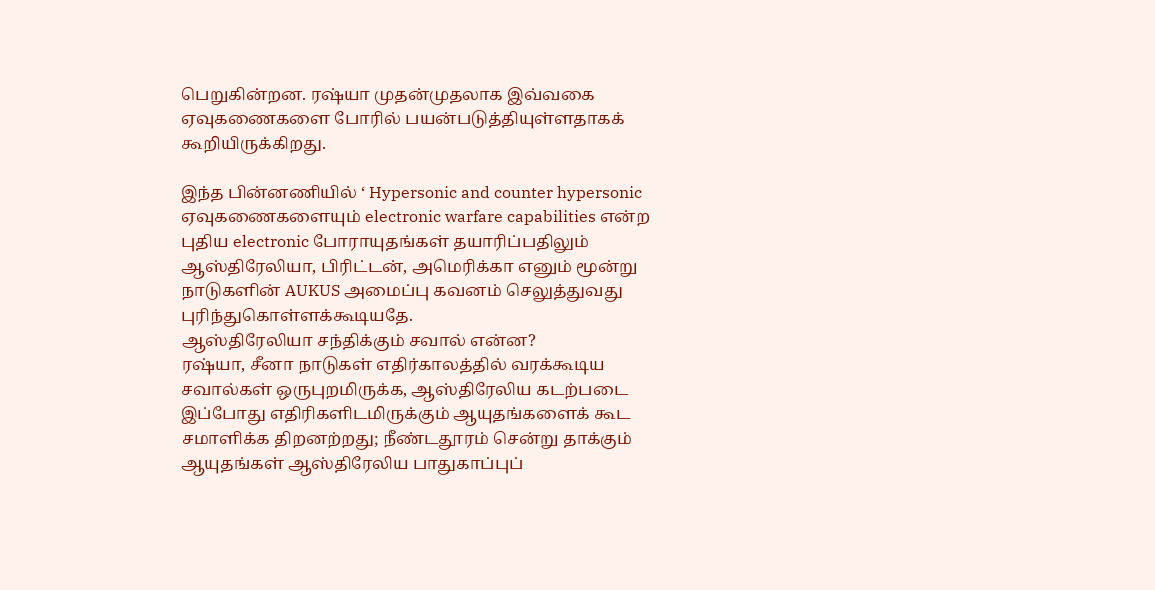பெறுகின்றன. ரஷ்யா முதன்முதலாக இவ்வகை ஏவுகணைகளை போரில் பயன்படுத்தியுள்ளதாகக் கூறியிருக்கிறது.

இந்த பின்னணியில் ‘ Hypersonic and counter hypersonic ஏவுகணைகளையும் electronic warfare capabilities என்ற புதிய electronic போராயுதங்கள் தயாரிப்பதிலும் ஆஸ்திரேலியா, பிரிட்டன், அமெரிக்கா எனும் மூன்று நாடுகளின் AUKUS அமைப்பு கவனம் செலுத்துவது புரிந்துகொள்ளக்கூடியதே.
ஆஸ்திரேலியா சந்திக்கும் சவால் என்ன?
ரஷ்யா, சீனா நாடுகள் எதிர்காலத்தில் வரக்கூடிய சவால்கள் ஒருபுறமிருக்க, ஆஸ்திரேலிய கடற்படை இப்போது எதிரிகளிடமிருக்கும் ஆயுதங்களைக் கூட சமாளிக்க திறனற்றது; நீண்டதூரம் சென்று தாக்கும் ஆயுதங்கள் ஆஸ்திரேலிய பாதுகாப்புப்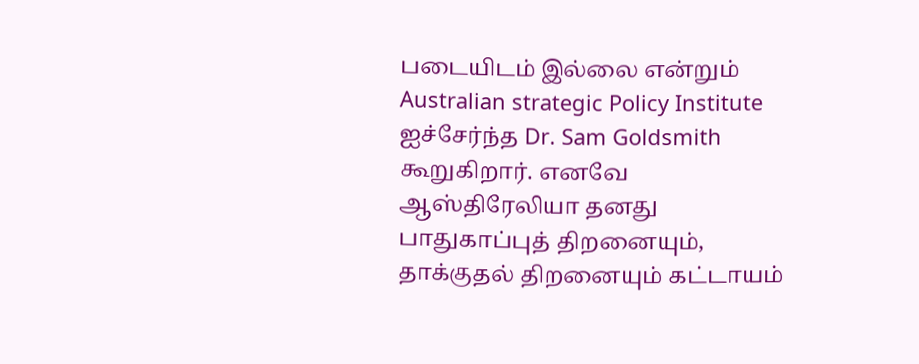படையிடம் இல்லை என்றும் Australian strategic Policy Institute ஐச்சேர்ந்த Dr. Sam Goldsmith கூறுகிறார். எனவே ஆஸ்திரேலியா தனது பாதுகாப்புத் திறனையும், தாக்குதல் திறனையும் கட்டாயம்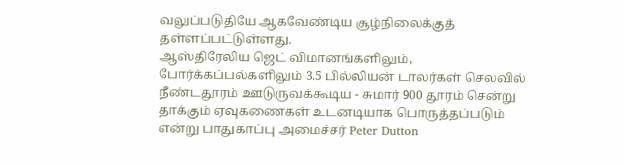வலுப்படுதியே ஆகவேண்டிய சூழ்நிலைக்குத் தள்ளப்பட்டுள்ளது.
ஆஸ்திரேலிய ஜெட் விமானங்களிலும், போர்க்கப்பல்களிலும் 3.5 பில்லியன் டாலர்கள் செலவில் நீண்டதூரம் ஊடுருவக்கூடிய - சுமார் 900 தூரம் சென்று தாக்கும் ஏவுகணைகள் உடனடியாக பொருத்தப்படும் என்று பாதுகாப்பு அமைச்சர் Peter Dutton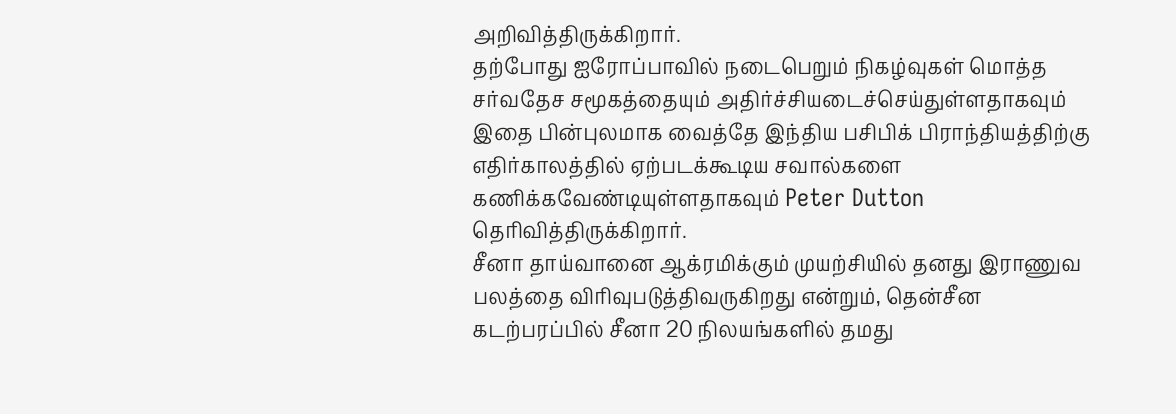அறிவித்திருக்கிறார்.
தற்போது ஐரோப்பாவில் நடைபெறும் நிகழ்வுகள் மொத்த சர்வதேச சமூகத்தையும் அதிர்ச்சியடைச்செய்துள்ளதாகவும் இதை பின்புலமாக வைத்தே இந்திய பசிபிக் பிராந்தியத்திற்கு எதிர்காலத்தில் ஏற்படக்கூடிய சவால்களை கணிக்கவேண்டியுள்ளதாகவும் Peter Dutton தெரிவித்திருக்கிறார்.
சீனா தாய்வானை ஆக்ரமிக்கும் முயற்சியில் தனது இராணுவ பலத்தை விரிவுபடுத்திவருகிறது என்றும், தென்சீன கடற்பரப்பில் சீனா 20 நிலயங்களில் தமது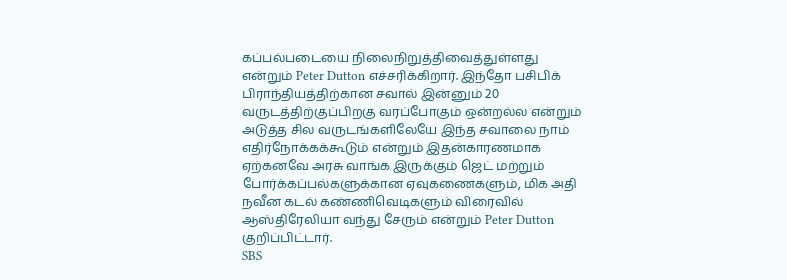கப்பல்படையை நிலைநிறுத்திவைத்துள்ளது என்றும் Peter Dutton எச்சரிக்கிறார். இந்தோ பசிபிக் பிராந்தியத்திற்கான சவால் இன்னும் 20 வருடத்திற்குப்பிறகு வரப்போகும் ஒன்றல்ல என்றும் அடுத்த சில வருடங்களிலேயே இந்த சவாலை நாம் எதிர்நோக்கக்கூடும் என்றும் இதன்காரணமாக ஏற்கனவே அரசு வாங்க இருக்கும் ஜெட் மற்றும் போர்க்கப்பல்களுக்கான ஏவுகணைகளும், மிக அதி நவீன கடல் கண்ணிவெடிகளும் விரைவில் ஆஸ்திரேலியா வந்து சேரும் என்றும் Peter Dutton குறிப்பிட்டார்.
SBS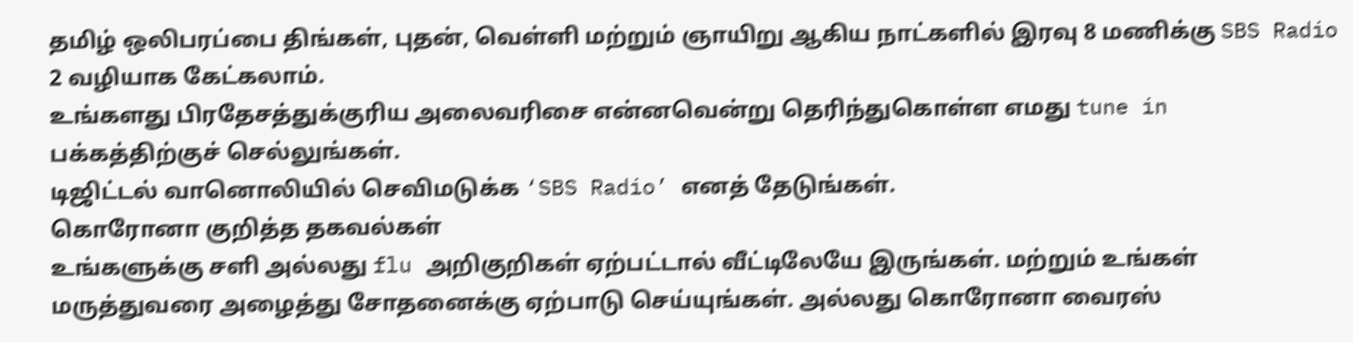தமிழ் ஒலிபரப்பை திங்கள், புதன், வெள்ளி மற்றும் ஞாயிறு ஆகிய நாட்களில் இரவு 8 மணிக்கு SBS Radio 2 வழியாக கேட்கலாம்.
உங்களது பிரதேசத்துக்குரிய அலைவரிசை என்னவென்று தெரிந்துகொள்ள எமது tune in பக்கத்திற்குச் செல்லுங்கள்.
டிஜிட்டல் வானொலியில் செவிமடுக்க ‘SBS Radio’ எனத் தேடுங்கள்.
கொரோனா குறித்த தகவல்கள்
உங்களுக்கு சளி அல்லது flu அறிகுறிகள் ஏற்பட்டால் வீட்டிலேயே இருங்கள். மற்றும் உங்கள் மருத்துவரை அழைத்து சோதனைக்கு ஏற்பாடு செய்யுங்கள். அல்லது கொரோனா வைரஸ்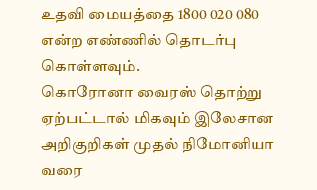உதவி மையத்தை 1800 020 080 என்ற எண்ணில் தொடர்பு கொள்ளவும்.
கொரோனா வைரஸ் தொற்று ஏற்பட்டால் மிகவும் இலேசான அறிகுறிகள் முதல் நிமோனியா வரை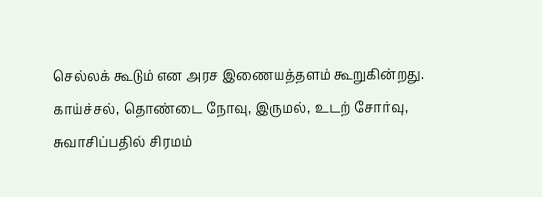செல்லக் கூடும் என அரச இணையத்தளம் கூறுகின்றது. காய்ச்சல், தொண்டை நோவு, இருமல், உடற் சோர்வு, சுவாசிப்பதில் சிரமம்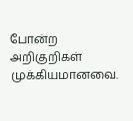போன்ற அறிகுறிகள் முக்கியமானவை.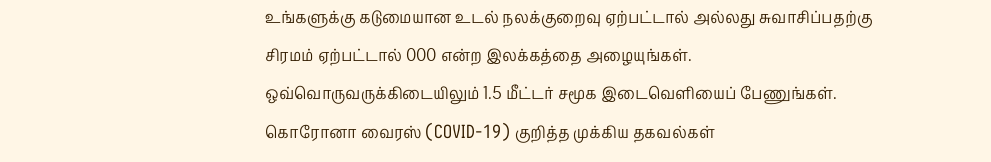உங்களுக்கு கடுமையான உடல் நலக்குறைவு ஏற்பட்டால் அல்லது சுவாசிப்பதற்கு சிரமம் ஏற்பட்டால் 000 என்ற இலக்கத்தை அழையுங்கள்.
ஒவ்வொருவருக்கிடையிலும் 1.5 மீட்டர் சமூக இடைவெளியைப் பேணுங்கள்.
கொரோனா வைரஸ் (COVID-19) குறித்த முக்கிய தகவல்கள்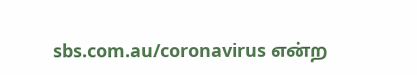sbs.com.au/coronavirus என்ற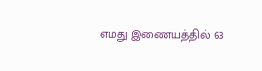எமது இணையத்தில் 63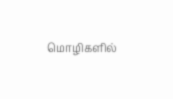மொழிகளில்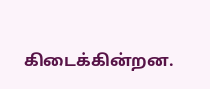கிடைக்கின்றன.